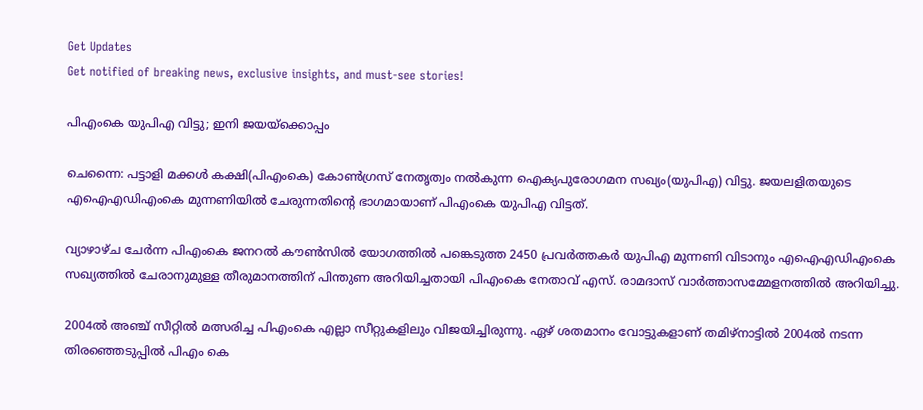Get Updates
Get notified of breaking news, exclusive insights, and must-see stories!

പിഎംകെ യുപിഎ വിട്ടു; ഇനി ജയയ്‌ക്കൊപ്പം

ചെന്നൈ: പട്ടാളി മക്കള്‍ കക്ഷി(പിഎംകെ) കോണ്‍ഗ്രസ്‌ നേതൃത്വം നല്‍കുന്ന ഐക്യപുരോഗമന സഖ്യം(യുപിഎ) വിട്ടു. ജയലളിതയുടെ എഐഎഡിഎംകെ മുന്നണിയില്‍ ചേരുന്നതിന്റെ ഭാഗമായാണ്‌ പിഎംകെ യുപിഎ വിട്ടത്‌.

വ്യാഴാഴ്‌ച ചേര്‍ന്ന പിഎംകെ ജനറല്‍ കൗണ്‍സില്‍ യോഗത്തില്‍ പങ്കെടുത്ത 2450 പ്രവര്‍ത്തകര്‍ യുപിഎ മുന്നണി വിടാനും എഐഎഡിഎംകെ സഖ്യത്തില്‍ ചേരാനുമുള്ള തീരുമാനത്തിന്‌ പിന്തുണ അറിയിച്ചതായി പിഎംകെ നേതാവ്‌ എസ്. രാമദാസ്‌ വാര്‍ത്താസമ്മേളനത്തില്‍ അറിയിച്ചു.

2004ല്‍ അഞ്ച്‌ സീറ്റില്‍ മത്സരിച്ച പിഎംകെ എല്ലാ സീറ്റുകളിലും വിജയിച്ചിരുന്നു. ഏഴ്‌ ശതമാനം വോട്ടുകളാണ്‌ തമിഴ്‌നാട്ടില്‍ 2004ല്‍ നടന്ന തിരഞ്ഞെടുപ്പില്‍ പിഎം കെ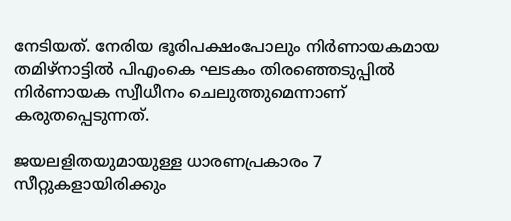നേടിയത്‌. നേരിയ ഭൂരിപക്ഷംപോലും നിര്‍ണായകമായ തമിഴ്‌നാട്ടില്‍ പിഎംകെ ഘടകം തിരഞ്ഞെടുപ്പില്‍ നിര്‍ണായക സ്വീധീനം ചെലുത്തുമെന്നാണ്‌ കരുതപ്പെടുന്നത്‌.

ജയലളിതയുമായുള്ള ധാരണപ്രകാരം 7 സീറ്റുകളായിരിക്കും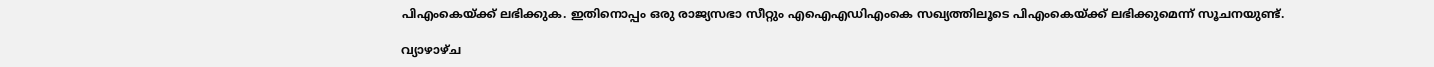പിഎംകെയ്‌ക്ക്‌ ലഭിക്കുക. ഇതിനൊപ്പം ഒരു രാജ്യസഭാ സീറ്റും എഐഎഡിഎംകെ സഖ്യത്തിലൂടെ പിഎംകെയ്‌ക്ക്‌ ലഭിക്കുമെന്ന്‌ സൂചനയുണ്ട്‌.

വ്യാഴാഴ്‌ച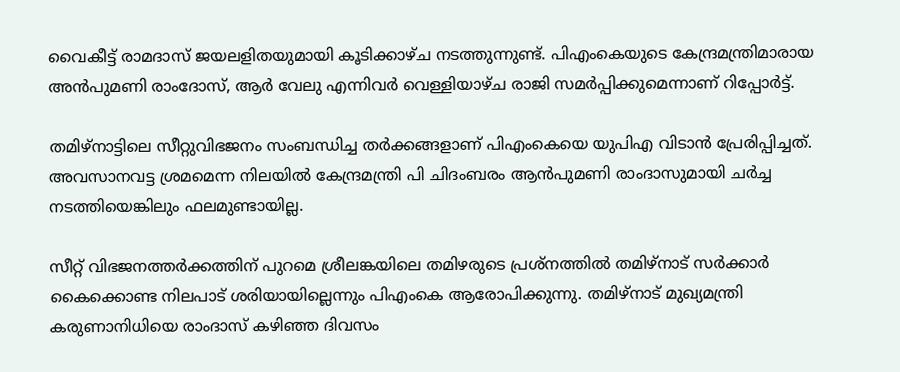വൈകീട്ട്‌ രാമദാസ്‌ ജയലളിതയുമായി കൂടിക്കാഴ്‌ച നടത്തുന്നുണ്ട്‌. പിഎംകെയുടെ കേന്ദ്രമന്ത്രിമാരായ അന്‍പുമണി രാംദോസ്‌, ആര്‍ വേലു എന്നിവര്‍ വെള്ളിയാഴ്‌ച രാജി സമര്‍പ്പിക്കുമെന്നാണ്‌ റിപ്പോര്‍ട്ട്‌.

തമിഴ്‌നാട്ടിലെ സീറ്റുവിഭജനം സംബന്ധിച്ച തര്‍ക്കങ്ങളാണ്‌ പിഎംകെയെ യുപിഎ വിടാന്‍ പ്രേരിപ്പിച്ചത്‌. അവസാനവട്ട ശ്രമമെന്ന നിലയില്‍ കേന്ദ്രമന്ത്രി പി ചിദംബരം ആന്‍പുമണി രാംദാസുമായി ചര്‍ച്ച നടത്തിയെങ്കിലും ഫലമുണ്ടായില്ല.

സീറ്റ്‌ വിഭജനത്തര്‍ക്കത്തിന്‌ പുറമെ ശ്രീലങ്കയിലെ തമിഴരുടെ പ്രശ്‌നത്തില്‍ തമിഴ്‌നാട്‌ സര്‍ക്കാര്‍ കൈക്കൊണ്ട നിലപാട്‌ ശരിയായില്ലെന്നും പിഎംകെ ആരോപിക്കുന്നു. തമിഴ്‌നാട്‌ മുഖ്യമന്ത്രി കരുണാനിധിയെ രാംദാസ്‌ കഴിഞ്ഞ ദിവസം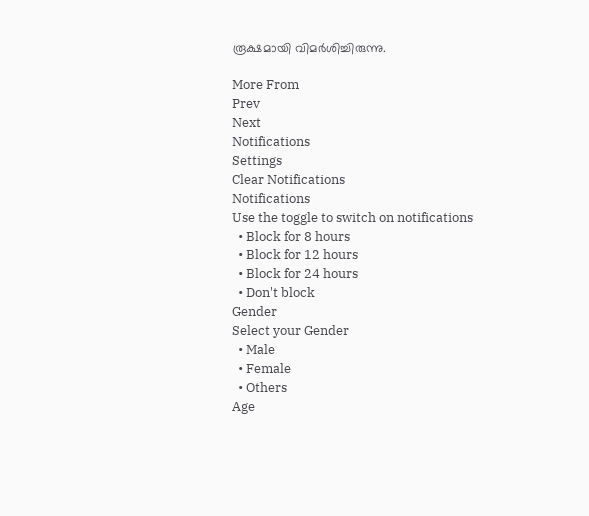രൂക്ഷമായി വിമര്‍ശിച്ചിരുന്നു.

More From
Prev
Next
Notifications
Settings
Clear Notifications
Notifications
Use the toggle to switch on notifications
  • Block for 8 hours
  • Block for 12 hours
  • Block for 24 hours
  • Don't block
Gender
Select your Gender
  • Male
  • Female
  • Others
Age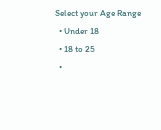Select your Age Range
  • Under 18
  • 18 to 25
  •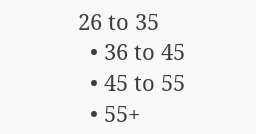26 to 35
  • 36 to 45
  • 45 to 55
  • 55+